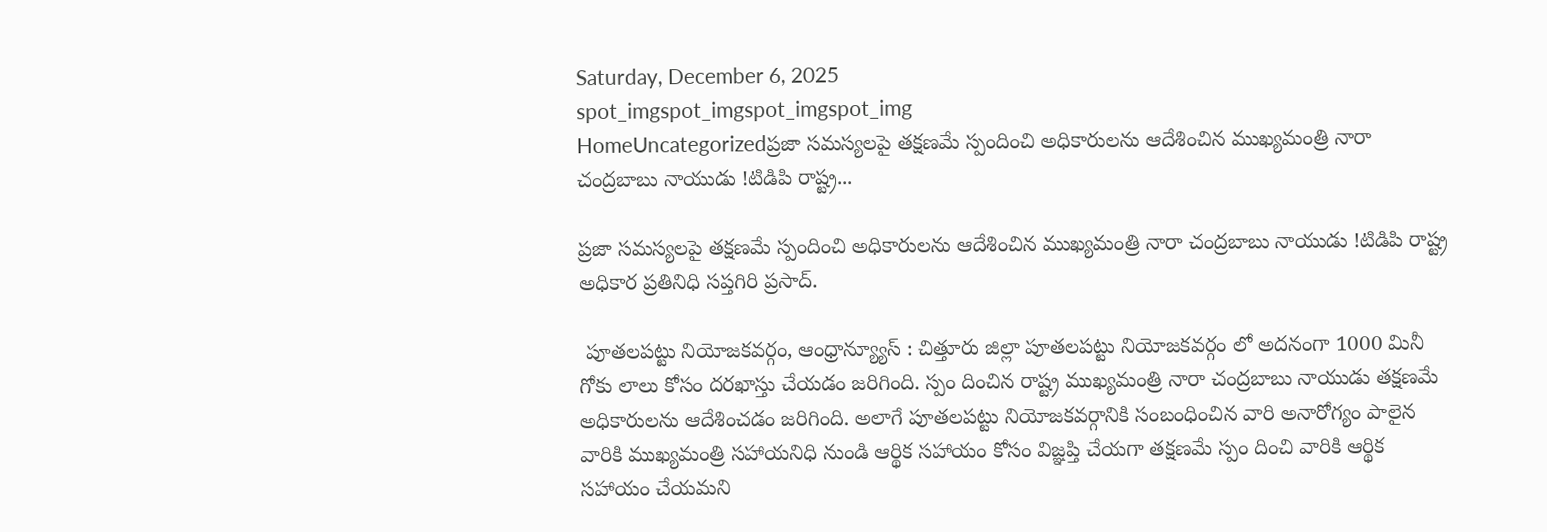Saturday, December 6, 2025
spot_imgspot_imgspot_imgspot_img
HomeUncategorizedప్రజా సమస్యలపై తక్షణమే స్పందించి అధికారులను ఆదేశించిన ముఖ్యమంత్రి నారా చంద్రబాబు నాయుడు !టిడిపి రాష్ట్ర...

ప్రజా సమస్యలపై తక్షణమే స్పందించి అధికారులను ఆదేశించిన ముఖ్యమంత్రి నారా చంద్రబాబు నాయుడు !టిడిపి రాష్ట్ర అధికార ప్రతినిధి సప్తగిరి ప్రసాద్.

 పూతలపట్టు నియోజకవర్గం, ఆంధ్రాన్య్యూస్ : చిత్తూరు జిల్లా పూతలపట్టు నియోజకవర్గం లో అదనంగా 1000 మినీ గోకు లాలు కోసం దరఖాస్తు చేయడం జరిగింది. స్పం దించిన రాష్ట్ర ముఖ్యమంత్రి నారా చంద్రబాబు నాయుడు తక్షణమే అధికారులను ఆదేశించడం జరిగింది. అలాగే పూతలపట్టు నియోజకవర్గానికి సంబంధించిన వారి అనారోగ్యం పాలైన వారికి ముఖ్యమంత్రి సహాయనిధి నుండి ఆర్థిక సహాయం కోసం విజ్ఞప్తి చేయగా తక్షణమే స్పం దించి వారికి ఆర్థిక సహాయం చేయమని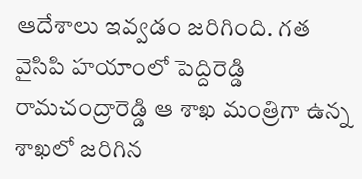ఆదేశాలు ఇవ్వడం జరిగింది. గత వైసిపి హయాంలో పెద్దిరెడ్డి రామచంద్రారెడ్డి ఆ శాఖ మంత్రిగా ఉన్న శాఖలో జరిగిన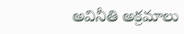అవినీతి అక్రమాలు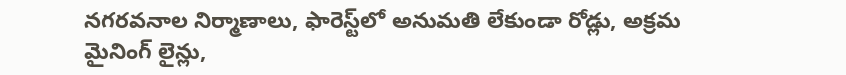నగరవనాల నిర్మాణాలు, ఫారెస్ట్‌లో అనుమతి లేకుండా రోడ్లు, అక్రమ మైనింగ్ లైన్లు,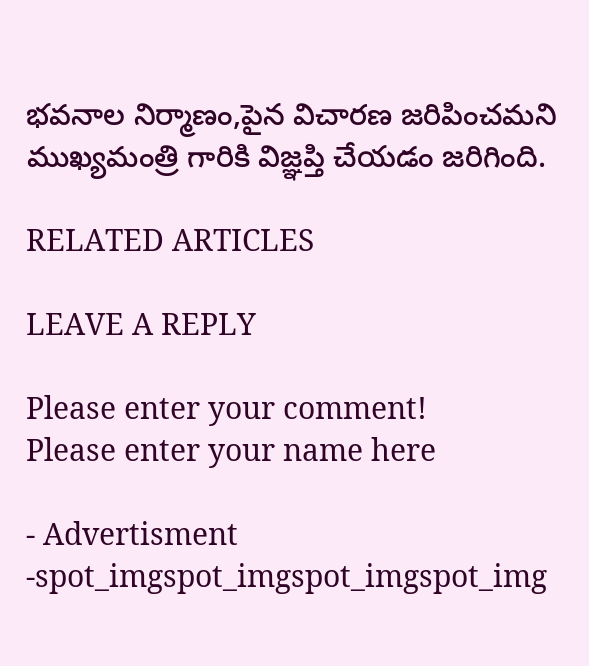భవనాల నిర్మాణం,పైన విచారణ జరిపించమని ముఖ్యమంత్రి గారికి విజ్ఞప్తి చేయడం జరిగింది.

RELATED ARTICLES

LEAVE A REPLY

Please enter your comment!
Please enter your name here

- Advertisment -spot_imgspot_imgspot_imgspot_img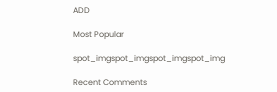ADD

Most Popular

spot_imgspot_imgspot_imgspot_img

Recent Comments